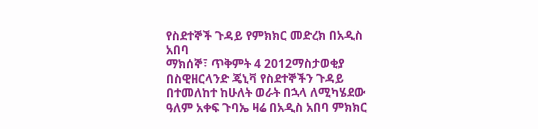የስደተኞች ጉዳይ የምክክር መድረክ በአዲስ አበባ
ማክሰኞ፣ ጥቅምት 4 2012ማስታወቂያ
በስዊዘርላንድ ጄኒቫ የስደተኞችን ጉዳይ በተመለከተ ከሁለት ወራት በኋላ ለሚካሄደው ዓለም አቀፍ ጉባኤ ዛሬ በአዲስ አበባ ምክክር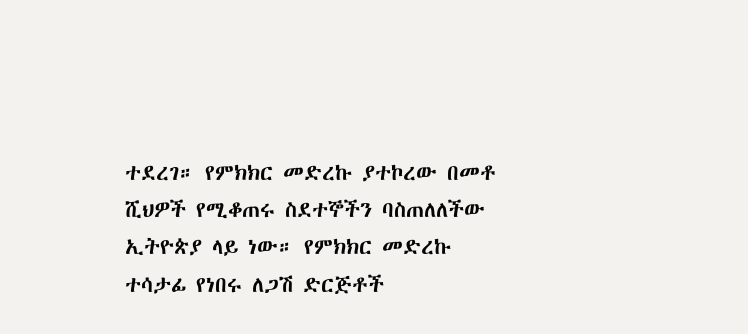ተደረገ። የምክክር መድረኩ ያተኮረው በመቶ ሺህዎች የሚቆጠሩ ስደተኞችን ባስጠለለችው ኢትዮጵያ ላይ ነው። የምክክር መድረኩ ተሳታፊ የነበሩ ለጋሽ ድርጅቶች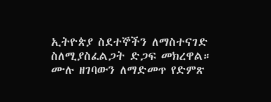ኢትዮጵያ ስደተኞችን ለማስተናገድ ስለሚያስፈልጋት ድጋፍ መክረዋል።
ሙሉ ዘገባውን ለማድመጥ የድምጽ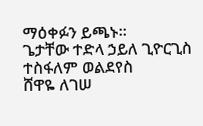ማዕቀፉን ይጫኑ።
ጌታቸው ተድላ ኃይለ ጊዮርጊስ
ተስፋለም ወልደየስ
ሸዋዬ ለገሠ